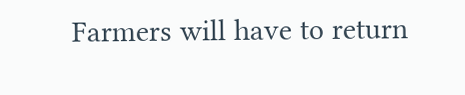Farmers will have to return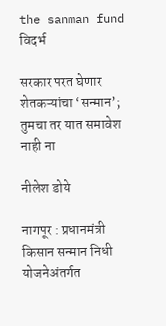the sanman fund
विदर्भ

सरकार परत घेणार शेतकऱ्यांचा ‘सन्मान’; तुमचा तर यात समावेश नाही ना

नीलेश डोये

नागपूर : प्रधानमंत्री किसान सन्मान निधी योजनेअंतर्गत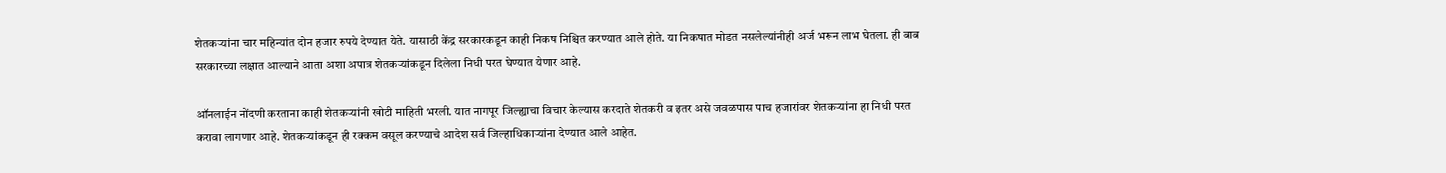शेतकऱ्यांना चार महिन्यांत दोन हजार रुपये देण्यात येते. यासाठी केंद्र सरकारकडून काही निकष निश्चित करण्यात आले होते. या निकषात मोडत नसलेल्यांनीही अर्ज भरून लाभ घेतला. ही बाब सरकारच्या लक्षात आल्याने आता अशा अपात्र शेतकऱ्यांकडून दिलेला निधी परत घेण्यात येणार आहे.

ऑनलाईन नोंदणी करताना काही शेतकऱ्यांनी खोटी माहिती भरली. यात नागपूर जिल्ह्याचा विचार केल्यास करदाते शेतकरी व इतर असे जवळपास पाच हजारांवर शेतकऱ्यांना हा निधी परत करावा लागणार आहे. शेतकऱ्यांकडून ही रक्कम वसूल करण्याचे आदेश सर्व जिल्हाधिकाऱ्यांना देण्यात आले आहेत.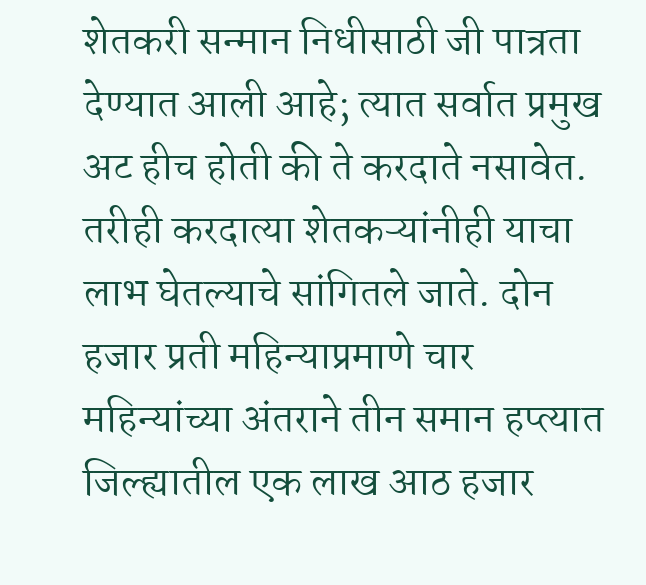शेतकरी सन्मान निधीसाठी जी पात्रता देण्यात आली आहे; त्यात सर्वात प्रमुख अट हीच होती की ते करदाते नसावेत. तरीही करदात्या शेतकऱ्यांनीही याचा लाभ घेतल्याचे सांगितले जाते. दोन हजार प्रती महिन्याप्रमाणे चार महिन्यांच्या अंतराने तीन समान हप्त्यात जिल्ह्यातील एक लाख आठ हजार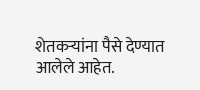शेतकऱ्यांना पैसे देण्यात आलेले आहेत.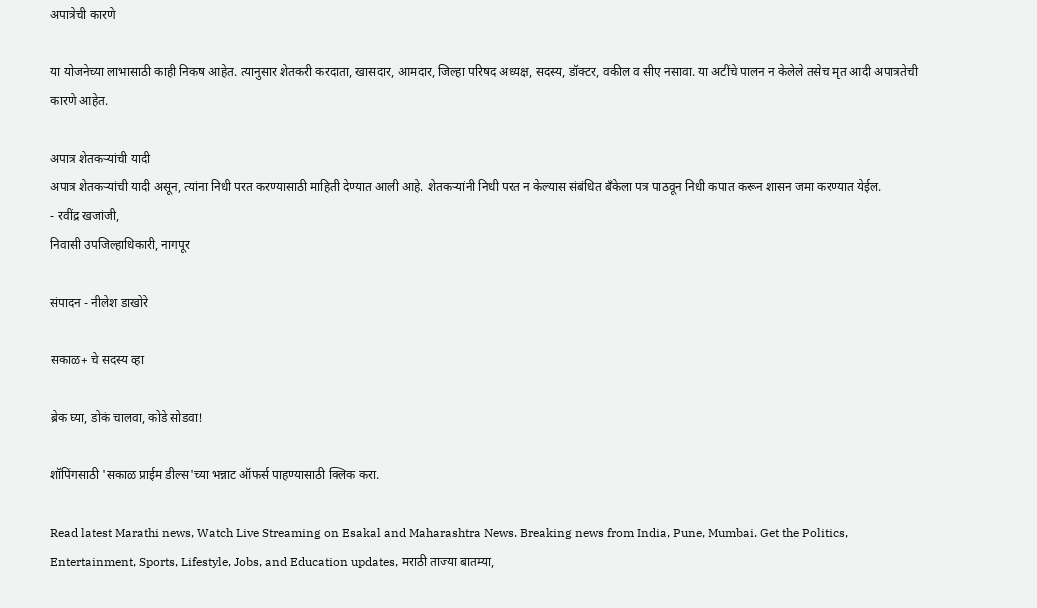अपात्रेची कारणे

या योजनेच्या लाभासाठी काही निकष आहेत. त्यानुसार शेतकरी करदाता, खासदार, आमदार, जिल्हा परिषद अध्यक्ष, सदस्य, डॉक्टर, वकील व सीए नसावा. या अटींचे पालन न केलेले तसेच मृत आदी अपात्रतेची कारणे आहेत.

अपात्र शेतकऱ्यांची यादी
अपात्र शेतकऱ्यांची यादी असून, त्यांना निधी परत करण्यासाठी माहिती देण्यात आली आहे. शेतकऱ्यांनी निधी परत न केल्यास संबंधित बॅंकेला पत्र पाठवून निधी कपात करून शासन जमा करण्यात येईल.
- रवींद्र खजांजी,
निवासी उपजिल्हाधिकारी, नागपूर

संपादन - नीलेश डाखोरे

सकाळ+ चे सदस्य व्हा

ब्रेक घ्या, डोकं चालवा, कोडे सोडवा!

शॉपिंगसाठी 'सकाळ प्राईम डील्स'च्या भन्नाट ऑफर्स पाहण्यासाठी क्लिक करा.

Read latest Marathi news, Watch Live Streaming on Esakal and Maharashtra News. Breaking news from India, Pune, Mumbai. Get the Politics, Entertainment, Sports, Lifestyle, Jobs, and Education updates, मराठी ताज्या बातम्या,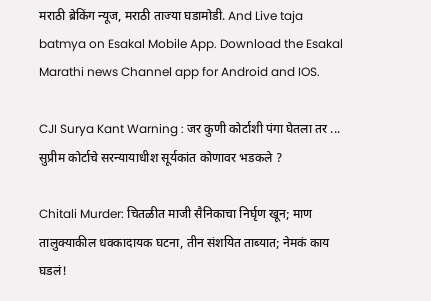मराठी ब्रेकिंग न्यूज, मराठी ताज्या घडामोडी. And Live taja batmya on Esakal Mobile App. Download the Esakal Marathi news Channel app for Android and IOS.

CJI Surya Kant Warning : जर कुणी कोर्टाशी पंगा घेतला तर ... सुप्रीम कोर्टाचे सरन्यायाधीश सूर्यकांत कोणावर भडकले ?

Chitali Murder: चितळीत माजी सैनिकाचा निर्घृण खून; माण तालुक्याकील धक्कादायक घटना, तीन संशयित ताब्यात; नेमकं काय घडलं!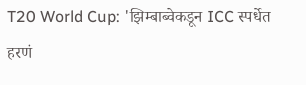T20 World Cup: 'झिम्बाब्वेकडून ICC स्पर्धेत हरणं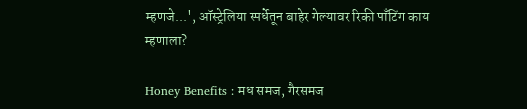म्हणजे...', ऑस्ट्रेलिया स्पर्धेतून बाहेर गेल्यावर रिकी पाँटिंग काय म्हणाला?

Honey Benefits : मध समज, गैरसमज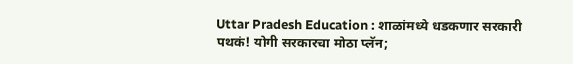Uttar Pradesh Education : शाळांमध्ये धडकणार सरकारी पथकं! योगी सरकारचा मोठा प्लॅन;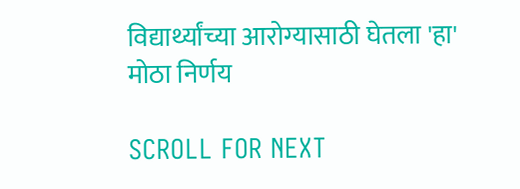विद्यार्थ्यांच्या आरोग्यासाठी घेतला 'हा' मोठा निर्णय

SCROLL FOR NEXT